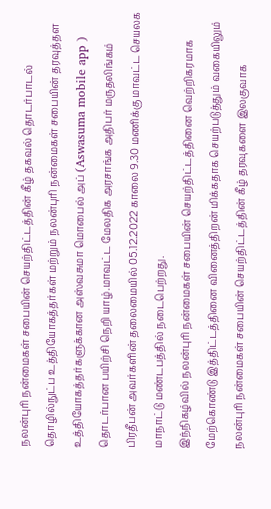நலன்புரி நன்மைகள் சபையின் செயற்திட்டத்தின் கீழ் தகவல் தொடர்பாடல் தொழில்நுட்ப உத்தியோகத்தர்கள் மற்றும் நலன்புரி நன்மைகள் சபையின் தரவுத்தள உத்தியோகத்தர்களுக்கான அஸ்வசுமா மொபைல் அப் (Aswasuma mobile app ) தொடர்பான பயிற்சி நெறி யாழ்.மாவட்ட மேலதிக அரசாங்க அதிபர் மருதலிங்கம் பிரதீபன் அவர்களின் தலைமையில் 05.12.2022 காலை 9.30 மணிக்கு மாவட்ட செயலக மாநாட்டு மண்டபத்தில் நடைபெற்றது.
இந்நிகழ்வில் நலன்புரி நன்மைகள் சபையின் செயற்திட்டத்தினை வெற்றிகரமாக மேற்கொண்டு இத்திட்டத்தினை வினைத்திறன் மிக்கதாக செயற்படுத்தும் வகையிலும் நலன்புரி நன்மைகள் சபையின் செயற்திட்டத்தின் கீழ் தரவுகளை இலகுவாக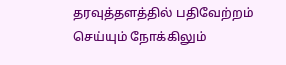தரவுத்தளத்தில் பதிவேற்றம் செய்யும் நோக்கிலும்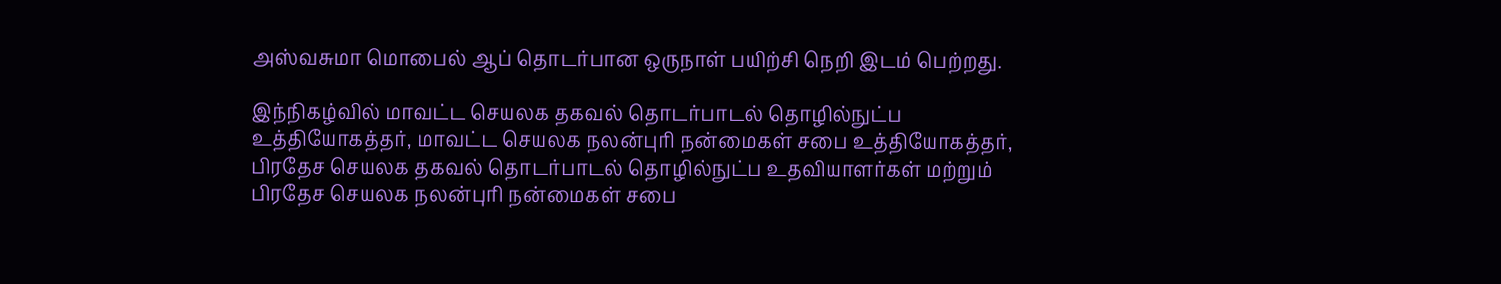அஸ்வசுமா மொபைல் ஆப் தொடர்பான ஒருநாள் பயிற்சி நெறி இடம் பெற்றது.

இந்நிகழ்வில் மாவட்ட செயலக தகவல் தொடர்பாடல் தொழில்நுட்ப உத்தியோகத்தர், மாவட்ட செயலக நலன்புரி நன்மைகள் சபை உத்தியோகத்தர், பிரதேச செயலக தகவல் தொடர்பாடல் தொழில்நுட்ப உதவியாளர்கள் மற்றும் பிரதேச செயலக நலன்புரி நன்மைகள் சபை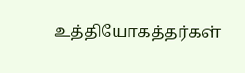உத்தியோகத்தர்கள்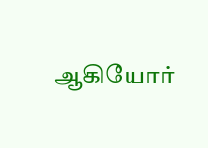ஆகியோர்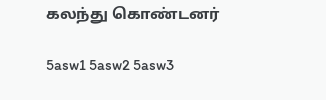கலந்து கொண்டனர்

5asw1 5asw2 5asw3